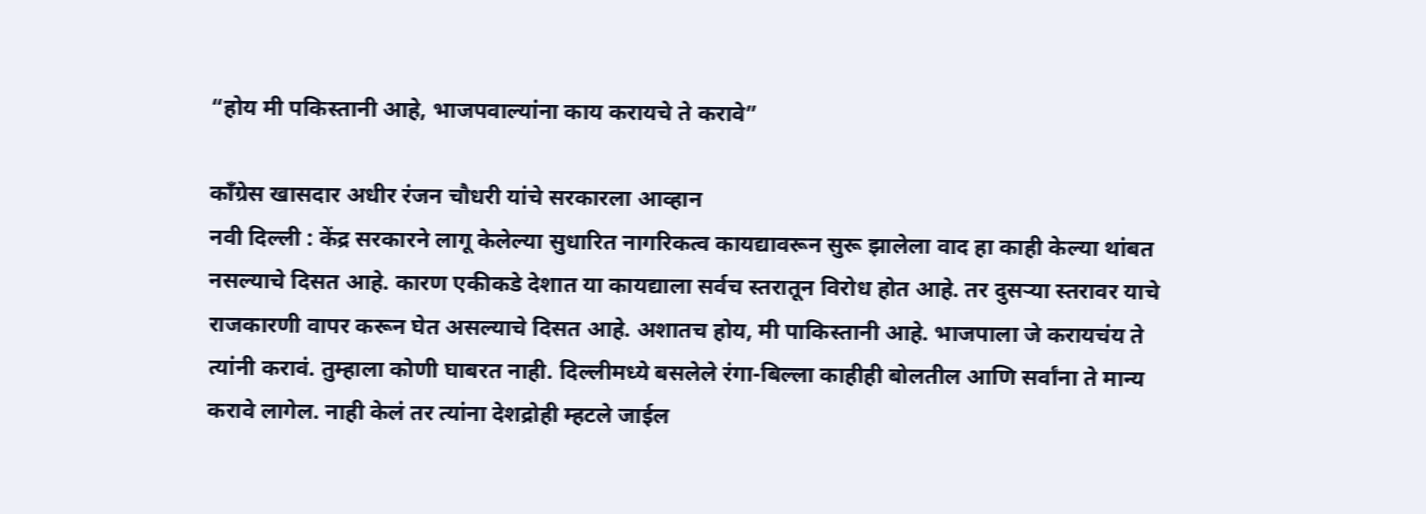“होय मी पकिस्तानी आहे, भाजपवाल्यांना काय करायचे ते करावे”

कॉंग्रेस खासदार अधीर रंजन चौधरी यांचे सरकारला आव्हान
नवी दिल्ली : केंद्र सरकारने लागू केलेल्या सुधारित नागरिकत्व कायद्यावरून सुरू झालेला वाद हा काही केल्या थांबत नसल्याचे दिसत आहे. कारण एकीकडे देशात या कायद्याला सर्वच स्तरातून विरोध होत आहे. तर दुसऱ्या स्तरावर याचे राजकारणी वापर करून घेत असल्याचे दिसत आहे. अशातच होय, मी पाकिस्तानी आहे. भाजपाला जे करायचंय ते त्यांनी करावं. तुम्हाला कोणी घाबरत नाही. दिल्लीमध्ये बसलेले रंगा-बिल्ला काहीही बोलतील आणि सर्वांना ते मान्य करावे लागेल. नाही केलं तर त्यांना देशद्रोही म्हटले जाईल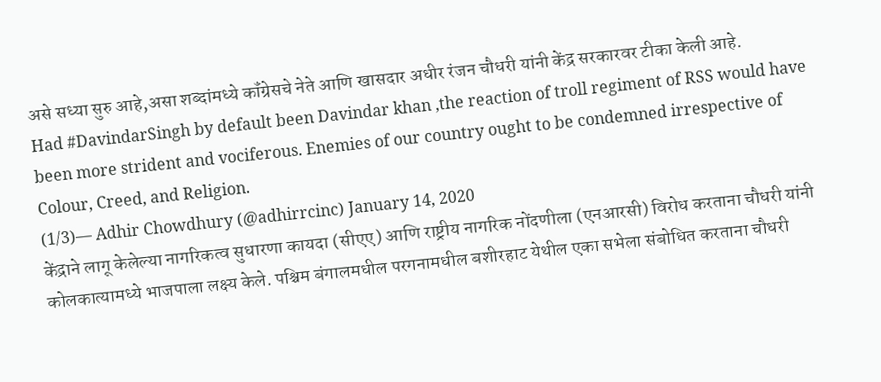असे सध्या सुरु आहे,असा शब्दांमध्ये कॉंग्रेसचे नेते आणि खासदार अधीर रंजन चौधरी यांनी केंद्र सरकारवर टीका केली आहे.
Had #DavindarSingh by default been Davindar khan ,the reaction of troll regiment of RSS would have been more strident and vociferous. Enemies of our country ought to be condemned irrespective of Colour, Creed, and Religion.
(1/3)— Adhir Chowdhury (@adhirrcinc) January 14, 2020
केंद्राने लागू केलेल्या नागरिकत्व सुधारणा कायदा (सीएए) आणि राष्ट्रीय नागरिक नोंदणीला (एनआरसी) विरोध करताना चौधरी यांनी कोलकात्यामध्ये भाजपाला लक्ष्य केले. पश्चिम बंगालमधील परगनामधील बशीरहाट येथील एका सभेला संबोधित करताना चौधरी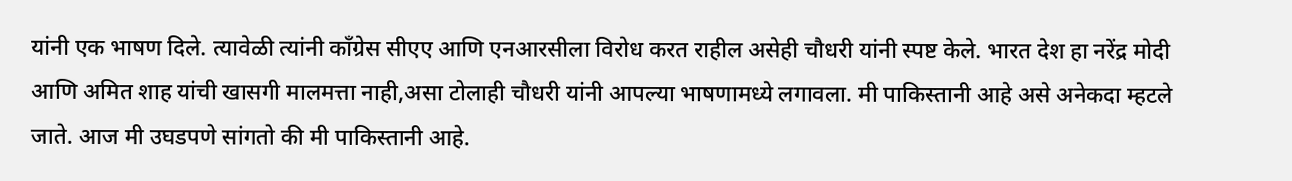यांनी एक भाषण दिले. त्यावेळी त्यांनी कॉंग्रेस सीएए आणि एनआरसीला विरोध करत राहील असेही चौधरी यांनी स्पष्ट केले. भारत देश हा नरेंद्र मोदी आणि अमित शाह यांची खासगी मालमत्ता नाही,असा टोलाही चौधरी यांनी आपल्या भाषणामध्ये लगावला. मी पाकिस्तानी आहे असे अनेकदा म्हटले जाते. आज मी उघडपणे सांगतो की मी पाकिस्तानी आहे.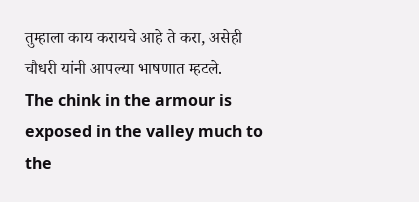तुम्हाला काय करायचे आहे ते करा, असेही चौधरी यांनी आपल्या भाषणात म्हटले.
The chink in the armour is exposed in the valley much to the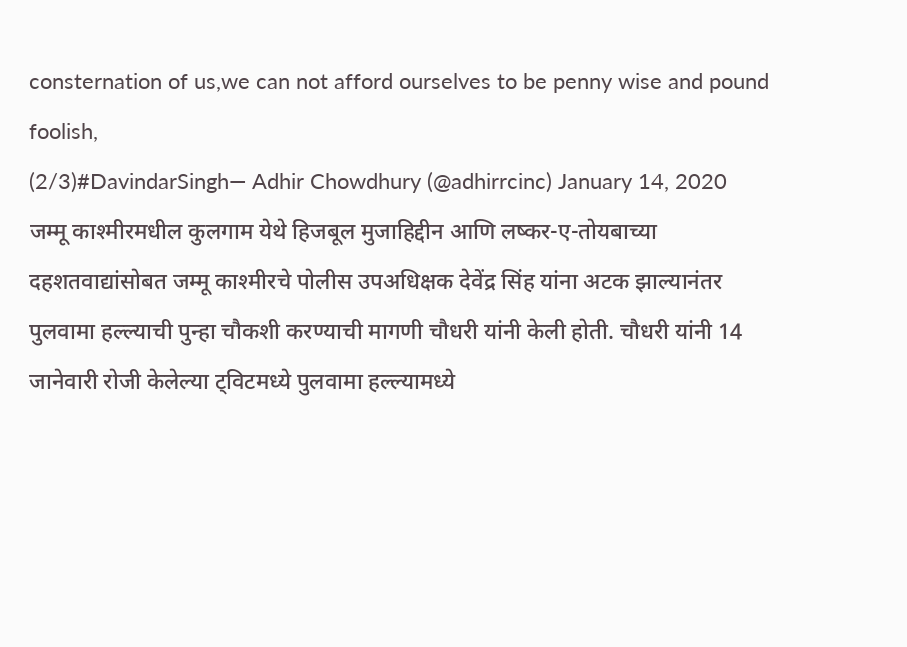consternation of us,we can not afford ourselves to be penny wise and pound foolish,
(2/3)#DavindarSingh— Adhir Chowdhury (@adhirrcinc) January 14, 2020
जम्मू काश्मीरमधील कुलगाम येथे हिजबूल मुजाहिद्दीन आणि लष्कर-ए-तोयबाच्या दहशतवाद्यांसोबत जम्मू काश्मीरचे पोलीस उपअधिक्षक देवेंद्र सिंह यांना अटक झाल्यानंतर पुलवामा हल्ल्याची पुन्हा चौकशी करण्याची मागणी चौधरी यांनी केली होती. चौधरी यांनी 14 जानेवारी रोजी केलेल्या ट्विटमध्ये पुलवामा हल्ल्यामध्ये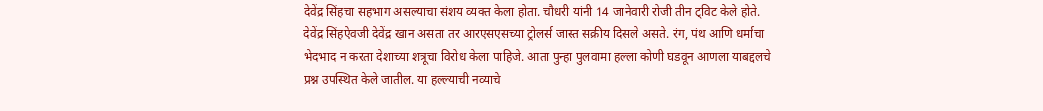देवेंद्र सिंहचा सहभाग असल्याचा संशय व्यक्त केला होता. चौधरी यांनी 14 जानेवारी रोजी तीन ट्विट केले होते. देवेंद्र सिंहऐवजी देवेंद्र खान असता तर आरएसएसच्या ट्रोलर्स जास्त सक्रीय दिसले असते. रंग, पंथ आणि धर्माचा भेदभाद न करता देशाच्या शत्रूचा विरोध केला पाहिजे. आता पुन्हा पुलवामा हल्ला कोणी घडवून आणला याबद्दलचे प्रश्न उपस्थित केले जातील. या हल्ल्याची नव्याचे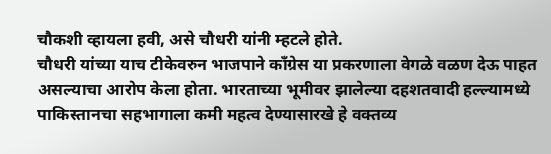चौकशी व्हायला हवी, असे चौधरी यांनी म्हटले होते.
चौधरी यांच्या याच टीकेवरुन भाजपाने कॉंग्रेस या प्रकरणाला वेगळे वळण देऊ पाहत असल्याचा आरोप केला होता. भारताच्या भूमीवर झालेल्या दहशतवादी हल्ल्यामध्ये पाकिस्तानचा सहभागाला कमी महत्व देण्यासारखे हे वक्तव्य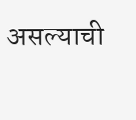असल्याची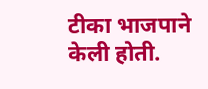टीका भाजपाने केली होती.